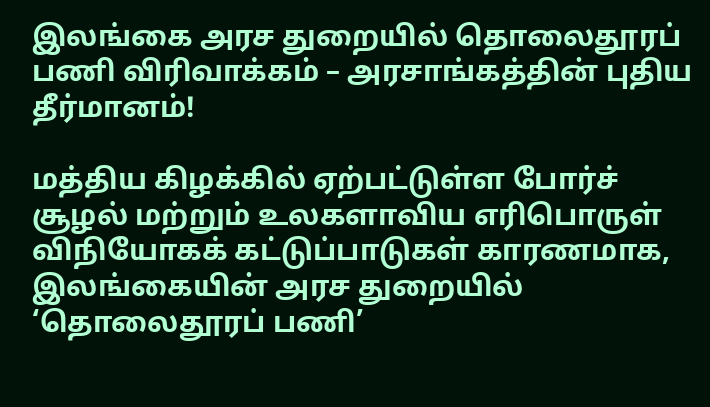இலங்கை அரச துறையில் தொலைதூரப் பணி விரிவாக்கம் – அரசாங்கத்தின் புதிய தீர்மானம்!

மத்திய கிழக்கில் ஏற்பட்டுள்ள போர்ச் சூழல் மற்றும் உலகளாவிய எரிபொருள் விநியோகக் கட்டுப்பாடுகள் காரணமாக, இலங்கையின் அரச துறையில் ‘தொலைதூரப் பணி’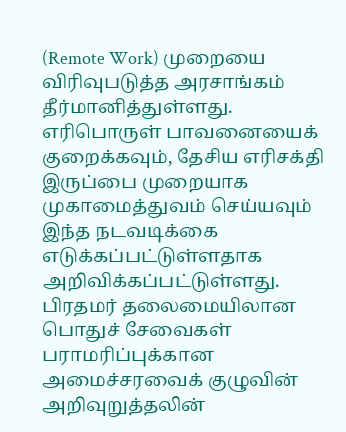(Remote Work) முறையை விரிவுபடுத்த அரசாங்கம் தீர்மானித்துள்ளது.
எரிபொருள் பாவனையைக் குறைக்கவும், தேசிய எரிசக்தி இருப்பை முறையாக முகாமைத்துவம் செய்யவும் இந்த நடவடிக்கை எடுக்கப்பட்டுள்ளதாக அறிவிக்கப்பட்டுள்ளது.
பிரதமர் தலைமையிலான பொதுச் சேவைகள் பராமரிப்புக்கான அமைச்சரவைக் குழுவின் அறிவுறுத்தலின்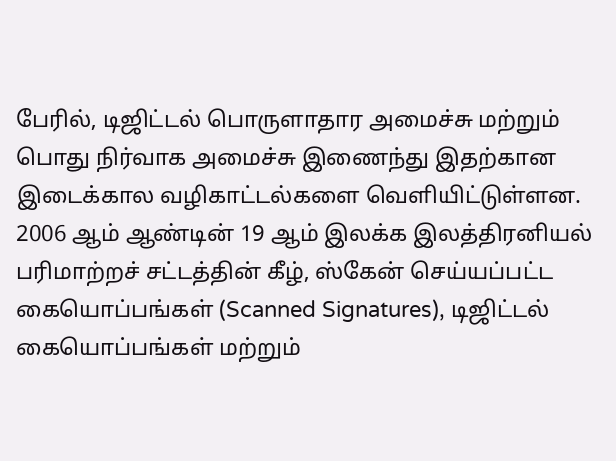பேரில், டிஜிட்டல் பொருளாதார அமைச்சு மற்றும் பொது நிர்வாக அமைச்சு இணைந்து இதற்கான இடைக்கால வழிகாட்டல்களை வெளியிட்டுள்ளன.
2006 ஆம் ஆண்டின் 19 ஆம் இலக்க இலத்திரனியல் பரிமாற்றச் சட்டத்தின் கீழ், ஸ்கேன் செய்யப்பட்ட கையொப்பங்கள் (Scanned Signatures), டிஜிட்டல் கையொப்பங்கள் மற்றும்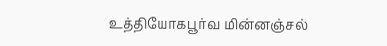உத்தியோகபூர்வ மின்னஞ்சல்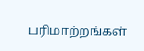பரிமாற்றங்கள்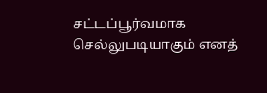சட்டப்பூர்வமாக செல்லுபடியாகும் எனத்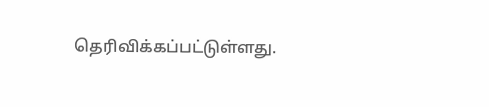தெரிவிக்கப்பட்டுள்ளது.